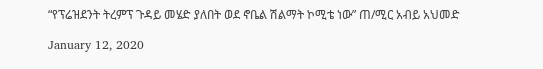“የፕሬዝደንት ትረምፕ ጉዳይ መሄድ ያለበት ወደ ኖቤል ሽልማት ኮሚቴ ነው” ጠ/ሚር አብይ አህመድ

January 12, 2020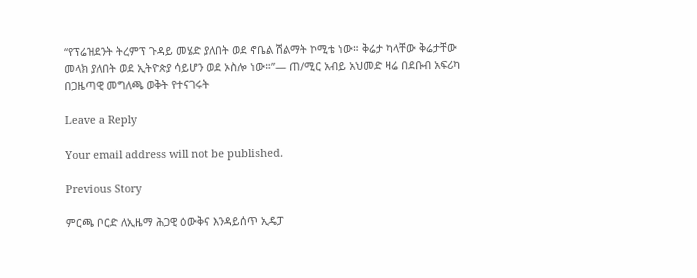“የፕሬዝደንት ትረምፕ ጉዳይ መሄድ ያለበት ወደ ኖቤል ሽልማት ኮሚቴ ነው። ቅሬታ ካላቸው ቅሬታቸው መላክ ያለበት ወደ ኢትዮጵያ ሳይሆን ወደ ኦስሎ ነው።”— ጠ/ሚር አብይ አህመድ ዛሬ በደቡብ አፍሪካ በጋዜጣዊ መግለጫ ወቅት የተናገሩት

Leave a Reply

Your email address will not be published.

Previous Story

ምርጫ ቦርድ ለኢዜማ ሕጋዊ ዕውቅና እንዳይሰጥ ኢዴፓ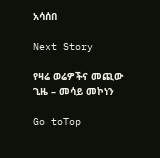አሳሰበ

Next Story

የዛሬ ወሬዎችና መጪው ጊዜ – መሳይ መኮነን

Go toTop